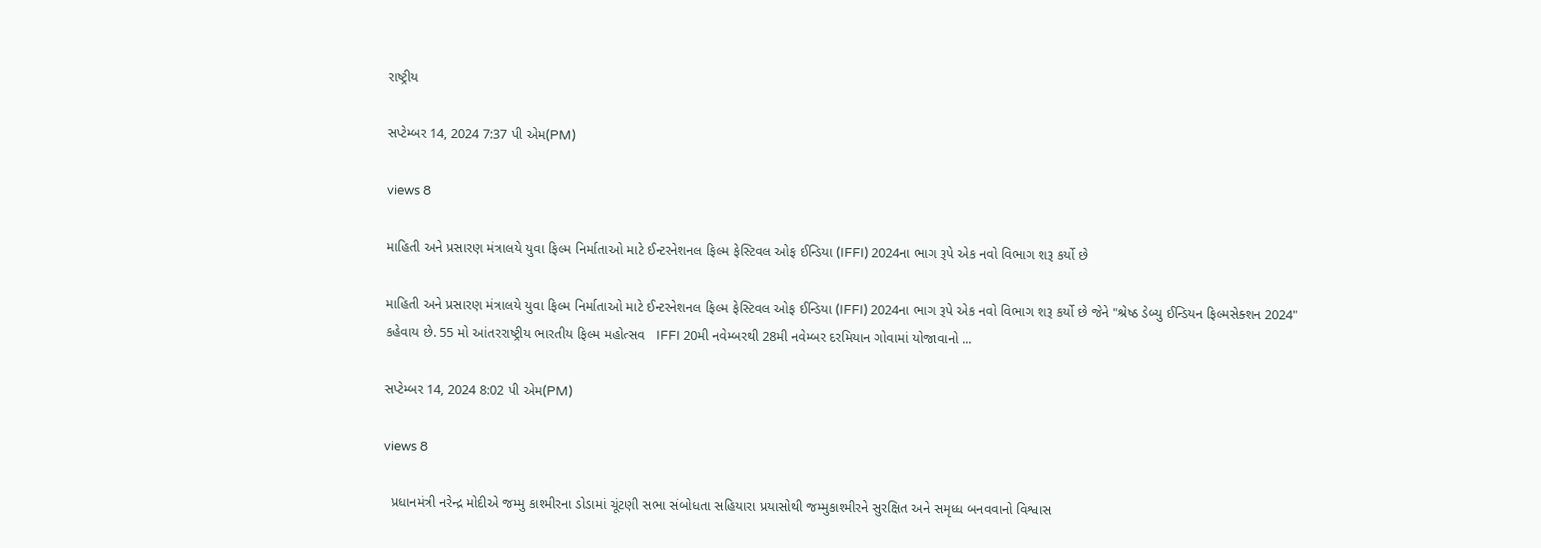રાષ્ટ્રીય

સપ્ટેમ્બર 14, 2024 7:37 પી એમ(PM)

views 8

માહિતી અને પ્રસારણ મંત્રાલયે યુવા ફિલ્મ નિર્માતાઓ માટે ઈન્ટરનેશનલ ફિલ્મ ફેસ્ટિવલ ઓફ ઈન્ડિયા (IFFI) 2024ના ભાગ રૂપે એક નવો વિભાગ શરૂ કર્યો છે

માહિતી અને પ્રસારણ મંત્રાલયે યુવા ફિલ્મ નિર્માતાઓ માટે ઈન્ટરનેશનલ ફિલ્મ ફેસ્ટિવલ ઓફ ઈન્ડિયા (IFFI) 2024ના ભાગ રૂપે એક નવો વિભાગ શરૂ કર્યો છે જેને "શ્રેષ્ઠ ડેબ્યુ ઈન્ડિયન ફિલ્મસેક્શન 2024" કહેવાય છે. 55 મો આંતરરાષ્ટ્રીય ભારતીય ફિલ્મ મહોત્સવ   IFFI 20મી નવેમ્બરથી 28મી નવેમ્બર દરમિયાન ગોવામાં યોજાવાનો ...

સપ્ટેમ્બર 14, 2024 8:02 પી એમ(PM)

views 8

  પ્રધાનમંત્રી નરેન્દ્ર મોદીએ જમ્મુ કાશ્મીરના ડોડામાં ચૂંટણી સભા સંબોધતા સહિયારા પ્રયાસોથી જમ્મુકાશ્મીરને સુરક્ષિત અને સમૃધ્ધ બનવવાનો વિશ્વાસ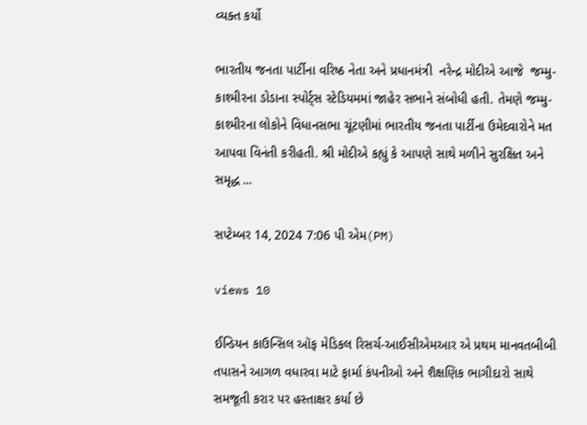વ્યક્ત કર્યો

ભારતીય જનતા પાર્ટીના વરિષ્ઠ નેતા અને પ્રધાનમંત્રી  નરેન્દ્ર મોદીએ આજે  જમ્મુ-કાશ્મીરના ડોડાના સ્પોર્ટ્સ સ્ટેડિયમમાં જાહેર સભાને સંબોધી હતી. તેમણે જમ્મુ-કાશ્મીરના લોકોને વિધાનસભા ચૂંટણીમાં ભારતીય જનતા પાર્ટીના ઉમેદવારોને મત આપવા વિનંતી કરીહતી. શ્રી મોદીએ કહ્યું કે આપણે સાથે મળીને સુરક્ષિત અને સમૃદ્ધ ...

સપ્ટેમ્બર 14, 2024 7:06 પી એમ(PM)

views 10

ઈન્ડિયન કાઉન્સિલ ઑફ મેડિકલ રિસર્ચ-આઈસીએમઆર એ પ્રથમ માનવતબીબી તપાસને આગળ વધારવા માટે ફાર્મા કંપનીઓ અને શૈક્ષણિક ભાગીદારો સાથે સમજૂતી કરાર પર હસ્તાક્ષર કર્યા છે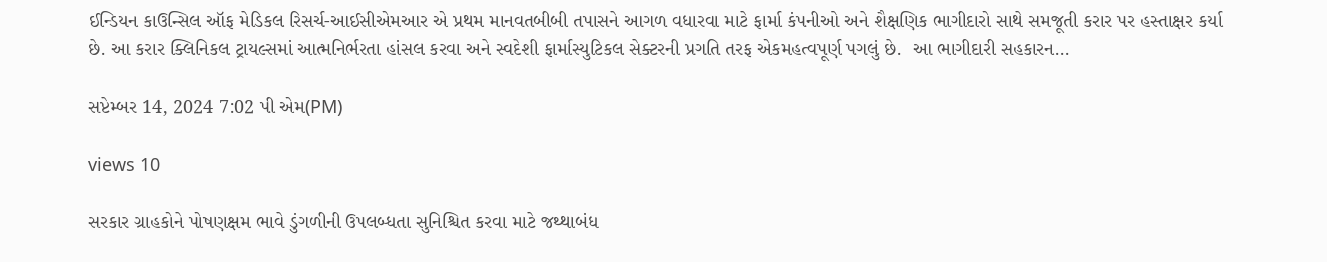ઈન્ડિયન કાઉન્સિલ ઑફ મેડિકલ રિસર્ચ-આઈસીએમઆર એ પ્રથમ માનવતબીબી તપાસને આગળ વધારવા માટે ફાર્મા કંપનીઓ અને શૈક્ષણિક ભાગીદારો સાથે સમજૂતી કરાર પર હસ્તાક્ષર કર્યા છે. આ કરાર ક્લિનિકલ ટ્રાયલ્સમાં આત્મનિર્ભરતા હાંસલ કરવા અને સ્વદેશી ફાર્માસ્યુટિકલ સેક્ટરની પ્રગતિ તરફ એકમહત્વપૂર્ણ પગલું છે.  આ ભાગીદારી સહકારન...

સપ્ટેમ્બર 14, 2024 7:02 પી એમ(PM)

views 10

સરકાર ગ્રાહકોને પોષણક્ષમ ભાવે ડુંગળીની ઉપલબ્ધતા સુનિશ્ચિત કરવા માટે જથ્થાબંધ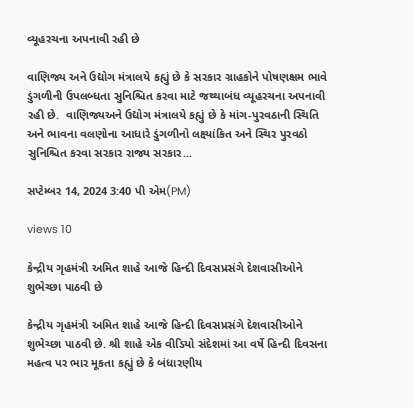વ્યૂહરચના અપનાવી રહી છે

વાણિજ્ય અને ઉદ્યોગ મંત્રાલયે કહ્યું છે કે સરકાર ગ્રાહકોને પોષણક્ષમ ભાવે ડુંગળીની ઉપલબ્ધતા સુનિશ્ચિત કરવા માટે જથ્થાબંધ વ્યૂહરચના અપનાવી રહી છે.  વાણિજ્યઅને ઉદ્યોગ મંત્રાલયે કહ્યું છે કે માંગ-પુરવઠાની સ્થિતિ અને ભાવના વલણોના આધારે ડુંગળીનો લક્ષ્યાંકિત અને સ્થિર પુરવઠો સુનિશ્ચિત કરવા સરકાર રાજ્ય સરકાર...

સપ્ટેમ્બર 14, 2024 3:40 પી એમ(PM)

views 10

કેન્દ્રીય ગૃહમંત્રી અમિત શાહે આજે હિન્દી દિવસપ્રસંગે દેશવાસીઓને શુભેચ્છા પાઠવી છે

કેન્દ્રીય ગૃહમંત્રી અમિત શાહે આજે હિન્દી દિવસપ્રસંગે દેશવાસીઓને શુભેચ્છા પાઠવી છે. શ્રી શાહે એક વીડિયો સંદેશમાં આ વર્ષે હિન્દી દિવસના મહત્વ પર ભાર મૂકતા કહ્યું છે કે બંધારણીય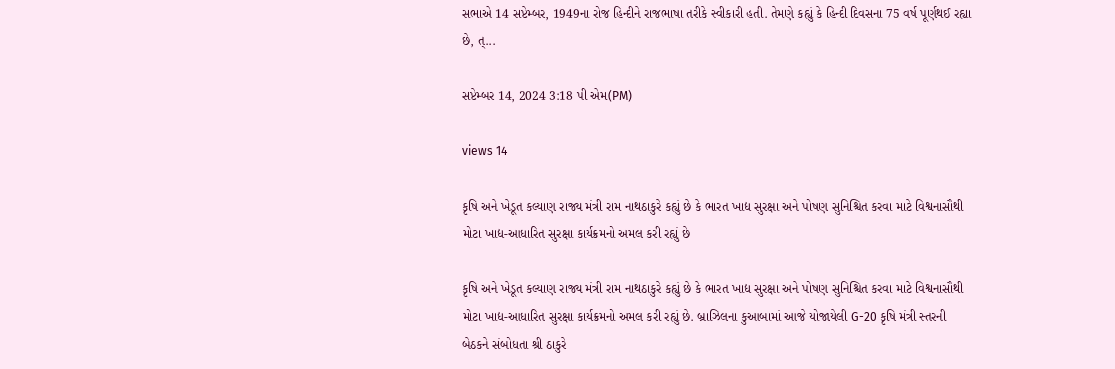સભાએ 14 સપ્ટેમ્બર, 1949ના રોજ હિન્દીને રાજભાષા તરીકે સ્વીકારી હતી. તેમણે કહ્યું કે હિન્દી દિવસના 75 વર્ષ પૂર્ણથઈ રહ્યા છે, ત્...

સપ્ટેમ્બર 14, 2024 3:18 પી એમ(PM)

views 14

કૃષિ અને ખેડૂત કલ્યાણ રાજ્ય મંત્રી રામ નાથઠાકુરે કહ્યું છે કે ભારત ખાદ્ય સુરક્ષા અને પોષણ સુનિશ્ચિત કરવા માટે વિશ્વનાસૌથી મોટા ખાદ્ય-આધારિત સુરક્ષા કાર્યક્રમનો અમલ કરી રહ્યું છે

કૃષિ અને ખેડૂત કલ્યાણ રાજ્ય મંત્રી રામ નાથઠાકુરે કહ્યું છે કે ભારત ખાદ્ય સુરક્ષા અને પોષણ સુનિશ્ચિત કરવા માટે વિશ્વનાસૌથી મોટા ખાદ્ય-આધારિત સુરક્ષા કાર્યક્રમનો અમલ કરી રહ્યું છે. બ્રાઝિલના કુઆબામાં આજે યોજાયેલી G-20 કૃષિ મંત્રી સ્તરની બેઠકને સંબોધતા શ્રી ઠાકુરે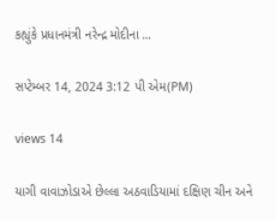કહ્યુંકે પ્રધાનમંત્રી નરેન્દ્ર મોદીના ...

સપ્ટેમ્બર 14, 2024 3:12 પી એમ(PM)

views 14

યાગી વાવાઝોડાએ છેલ્લા અઠવાડિયામાં દક્ષિણ ચીન અને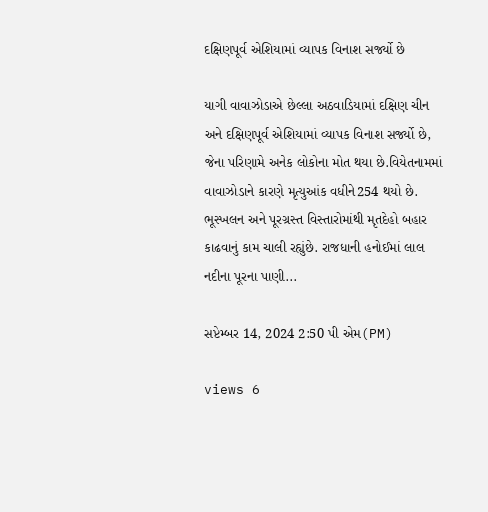દક્ષિણપૂર્વ એશિયામાં વ્યાપક વિનાશ સર્જ્યો છે

યાગી વાવાઝોડાએ છેલ્લા અઠવાડિયામાં દક્ષિણ ચીન અને દક્ષિણપૂર્વ એશિયામાં વ્યાપક વિનાશ સર્જ્યો છે, જેના પરિણામે અનેક લોકોના મોત થયા છે.વિયેતનામમાં વાવાઝોડાને કારણે મૃત્યુઆંક વધીને254 થયો છે. ભૂસ્ખલન અને પૂરગ્રસ્ત વિસ્તારોમાંથી મૃતદેહો બહાર કાઢવાનું કામ ચાલી રહ્યુંછે. રાજધાની હનોઈમાં લાલ નદીના પૂરના પાણી...

સપ્ટેમ્બર 14, 2024 2:50 પી એમ(PM)

views 6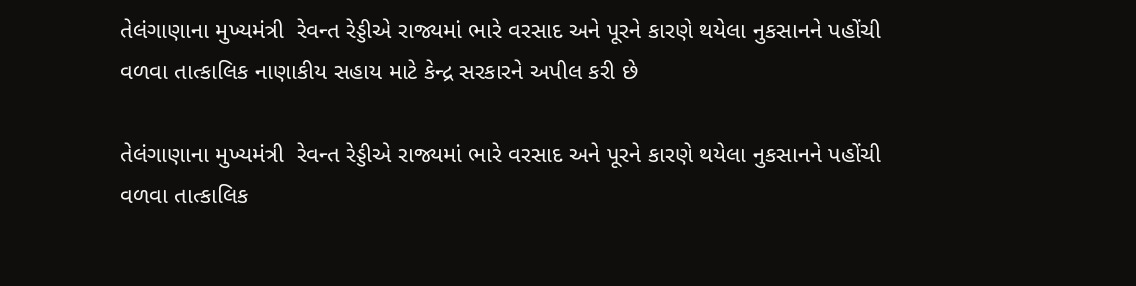તેલંગાણાના મુખ્યમંત્રી  રેવન્ત રેડ્ડીએ રાજ્યમાં ભારે વરસાદ અને પૂરને કારણે થયેલા નુકસાનને પહોંચી વળવા તાત્કાલિક નાણાકીય સહાય માટે કેન્દ્ર સરકારને અપીલ કરી છે

તેલંગાણાના મુખ્યમંત્રી  રેવન્ત રેડ્ડીએ રાજ્યમાં ભારે વરસાદ અને પૂરને કારણે થયેલા નુકસાનને પહોંચી વળવા તાત્કાલિક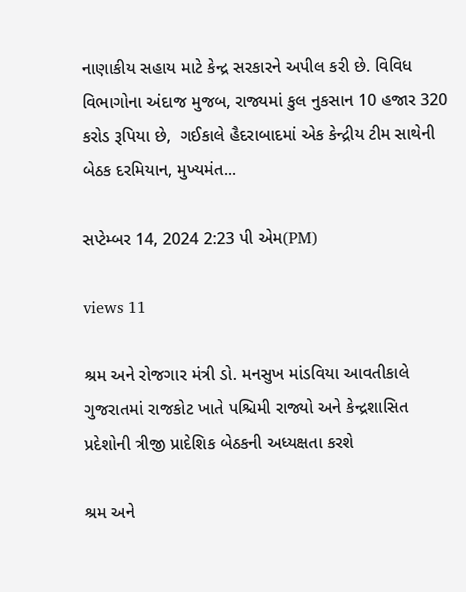નાણાકીય સહાય માટે કેન્દ્ર સરકારને અપીલ કરી છે. વિવિધ વિભાગોના અંદાજ મુજબ, રાજ્યમાં કુલ નુકસાન 10 હજાર 320 કરોડ રૂપિયા છે,  ગઈકાલે હૈદરાબાદમાં એક કેન્દ્રીય ટીમ સાથેની બેઠક દરમિયાન, મુખ્યમંત...

સપ્ટેમ્બર 14, 2024 2:23 પી એમ(PM)

views 11

શ્રમ અને રોજગાર મંત્રી ડો. મનસુખ માંડવિયા આવતીકાલે ગુજરાતમાં રાજકોટ ખાતે પશ્ચિમી રાજ્યો અને કેન્દ્રશાસિત પ્રદેશોની ત્રીજી પ્રાદેશિક બેઠકની અધ્યક્ષતા કરશે

શ્રમ અને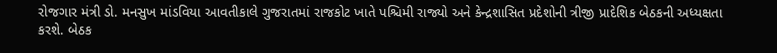રોજગાર મંત્રી ડો. મનસુખ માંડવિયા આવતીકાલે ગુજરાતમાં રાજકોટ ખાતે પશ્ચિમી રાજ્યો અને કેન્દ્રશાસિત પ્રદેશોની ત્રીજી પ્રાદેશિક બેઠકની અધ્યક્ષતા કરશે. બેઠક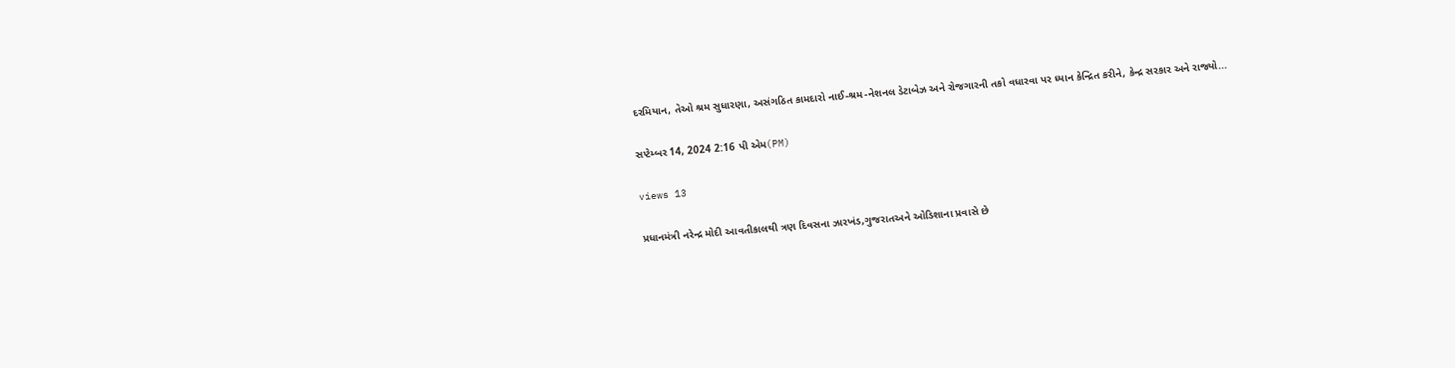દરમિયાન, તેઓ શ્રમ સુધારણા, અસંગઠિત કામદારો નાઈ-શ્રમ-નેશનલ ડેટાબેઝ અને રોજગારની તકો વધારવા પર ધ્યાન કેન્દ્રિત કરીને, કેન્દ્ર સરકાર અને રાજ્યો...

સપ્ટેમ્બર 14, 2024 2:16 પી એમ(PM)

views 13

પ્રધાનમંત્રી નરેન્દ્ર મોદી આવતીકાલથી ત્રણ દિવસના ઝારખંડ,ગુજરાતઅને ઓડિશાના પ્રવાસે છે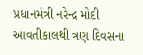પ્રધાનમંત્રી નરેન્દ્ર મોદી આવતીકાલથી ત્રણ દિવસના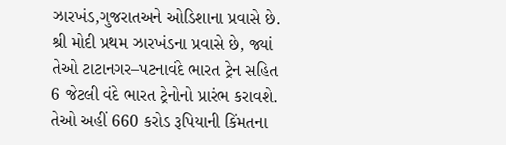ઝારખંડ,ગુજરાતઅને ઓડિશાના પ્રવાસે છે. શ્રી મોદી પ્રથમ ઝારખંડના પ્રવાસે છે, જ્યાં તેઓ ટાટાનગર–પટનાવંદે ભારત ટ્રેન સહિત 6 જેટલી વંદે ભારત ટ્રેનોનો પ્રારંભ કરાવશે. તેઓ અહીં 660 કરોડ રૂપિયાની કિંમતના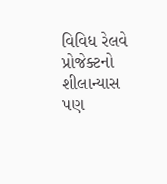વિવિધ રેલવે પ્રોજેક્ટનો શીલાન્યાસ પણ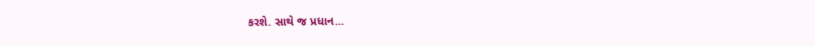કરશે. સાથે જ પ્રધાન...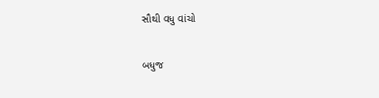સૌથી વધુ વાંચો

બધુજ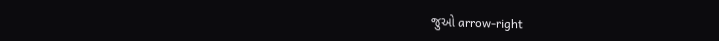જુઓ arrow-right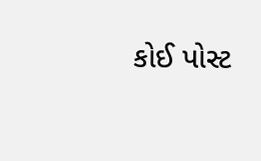કોઈ પોસ્ટ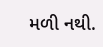મળી નથી.